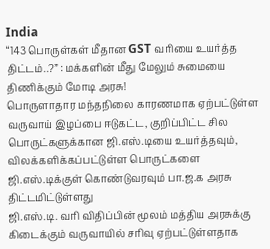India
“143 பொருள்கள் மீதான GST வரியை உயர்த்த திட்டம்..?” : மக்களின் மீது மேலும் சுமையை திணிக்கும் மோடி அரசு!
பொருளாதார மந்தநிலை காரணமாக ஏற்பட்டுள்ள வருவாய் இழப்பை ஈடுகட்ட, குறிப்பிட்ட சில பொருட்களுக்கான ஜி.எஸ்.டியை உயர்த்தவும், விலக்களிக்கப்பட்டுள்ள பொருட்களை ஜி.எஸ்.டிக்குள் கொண்டுவரவும் பா.ஜ.க அரசு திட்டமிட்டுள்ளது
ஜி.எஸ்.டி. வரி விதிப்பின் மூலம் மத்திய அரசுக்கு கிடைக்கும் வருவாயில் சரிவு ஏற்பட்டுள்ளதாக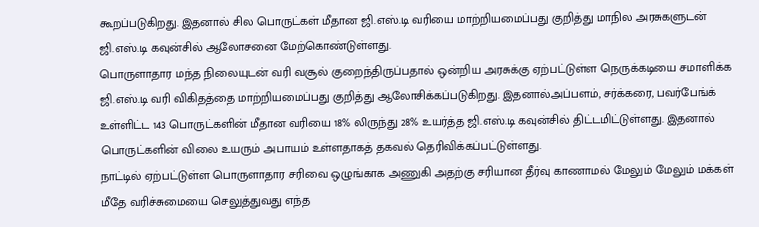கூறப்படுகிறது. இதனால் சில பொருட்கள் மீதான ஜி.எஸ்.டி வரியை மாற்றியமைப்பது குறித்து மாநில அரசுகளுடன் ஜி.எஸ்.டி கவுன்சில் ஆலோசனை மேற்கொண்டுள்ளது.
பொருளாதார மந்த நிலையுடன் வரி வசூல் குறைந்திருப்பதால் ஒன்றிய அரசுக்கு ஏற்பட்டுள்ள நெருக்கடியை சமாளிக்க ஜி.எஸ்.டி வரி விகிதத்தை மாற்றியமைப்பது குறித்து ஆலோசிக்கப்படுகிறது. இதனால்அப்பளம், சர்க்கரை, பவர்பேங்க் உள்ளிட்ட 143 பொருட்களின் மீதான வரியை 18% லிருந்து 28% உயர்த்த ஜி.எஸ்.டி கவுன்சில் திட்டமிட்டுள்ளது. இதனால் பொருட்களின் விலை உயரும் அபாயம் உள்ளதாகத் தகவல் தெரிவிக்கப்பட்டுள்ளது.
நாட்டில் ஏற்பட்டுள்ள பொருளாதார சரிவை ஒழுங்காக அணுகி அதற்கு சரியான தீர்வு காணாமல் மேலும் மேலும் மக்கள் மீதே வரிச்சுமையை செலுத்துவது எந்த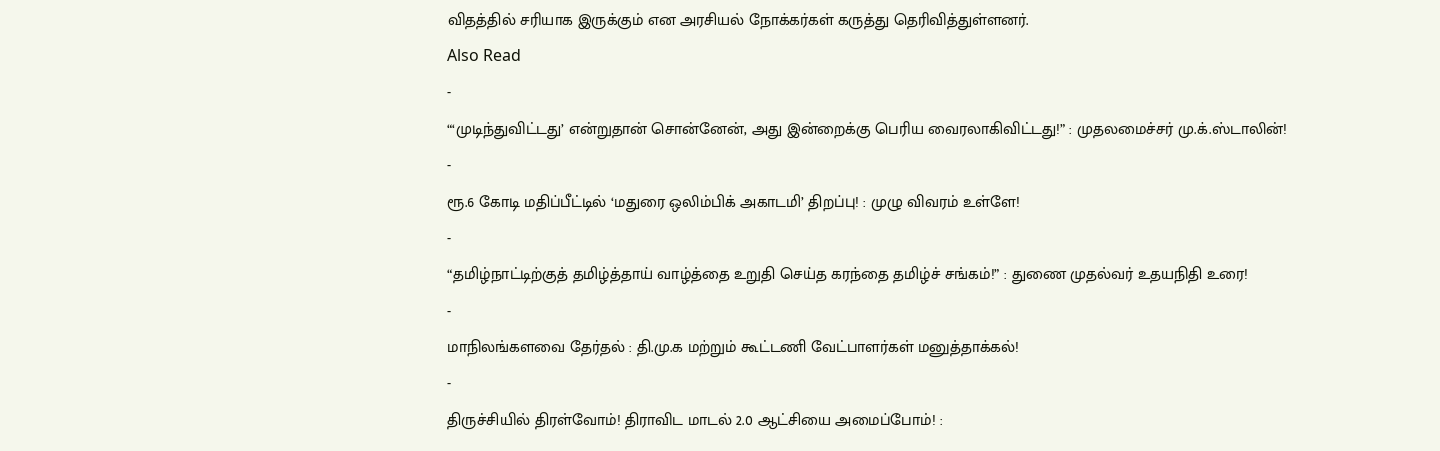விதத்தில் சரியாக இருக்கும் என அரசியல் நோக்கர்கள் கருத்து தெரிவித்துள்ளனர்.
Also Read
-
“‘முடிந்துவிட்டது’ என்றுதான் சொன்னேன், அது இன்றைக்கு பெரிய வைரலாகிவிட்டது!” : முதலமைச்சர் மு.க்.ஸ்டாலின்!
-
ரூ.6 கோடி மதிப்பீட்டில் ‘மதுரை ஒலிம்பிக் அகாடமி’ திறப்பு! : முழு விவரம் உள்ளே!
-
“தமிழ்நாட்டிற்குத் தமிழ்த்தாய் வாழ்த்தை உறுதி செய்த கரந்தை தமிழ்ச் சங்கம்!” : துணை முதல்வர் உதயநிதி உரை!
-
மாநிலங்களவை தேர்தல் : தி.மு.க மற்றும் கூட்டணி வேட்பாளர்கள் மனுத்தாக்கல்!
-
திருச்சியில் திரள்வோம்! திராவிட மாடல் 2.0 ஆட்சியை அமைப்போம்! :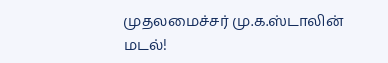முதலமைச்சர் மு.க.ஸ்டாலின் மடல்!